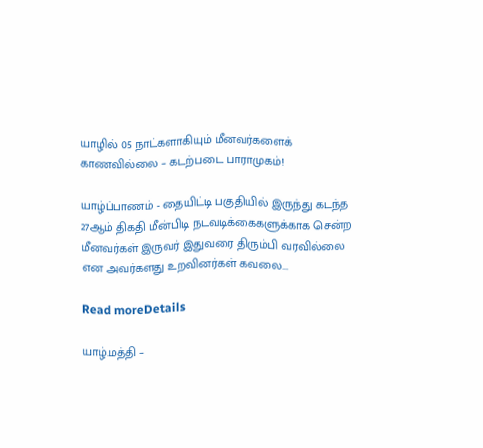யாழில் 05 நாட்களாகியும் மீனவர்களைக் காணவில்லை – கடற்படை பாராமுகம்!

யாழ்ப்பாணம் - தையிட்டி பகுதியில் இருந்து கடந்த 27ஆம் திகதி மீன்பிடி நடவடிக்கைகளுக்காக சென்ற மீனவர்கள் இருவர் இதுவரை திரும்பி வரவில்லை என அவர்களது உறவினர்கள் கவலை...

Read moreDetails

யாழ்.மத்தி –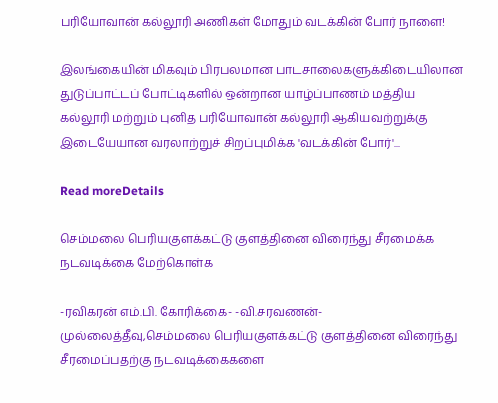பரியோவான் கல்லூரி அணிகள் மோதும் வடக்கின் போர் நாளை!

இலங்கையின் மிகவும் பிரபலமான பாடசாலைகளுக்கிடையிலான துடுப்பாட்டப் போட்டிகளில் ஒன்றான யாழ்ப்பாணம் மத்திய கல்லூரி மற்றும் புனித பரியோவான் கல்லூரி ஆகியவற்றுக்கு இடையேயான வரலாற்றுச் சிறப்புமிக்க 'வடக்கின் போர்'...

Read moreDetails

செம்மலை பெரியகுளக்கட்டு குளத்தினை விரைந்து சீரமைக்க நடவடிக்கை மேற்கொள்க

-ரவிகரன் எம்.பி. கோரிக்கை- -வி.சரவணன்- முல்லைத்தீவு,செம்மலை பெரியகுளக்கட்டு குளத்தினை விரைந்து சீரமைப்பதற்கு நடவடிக்கைகளை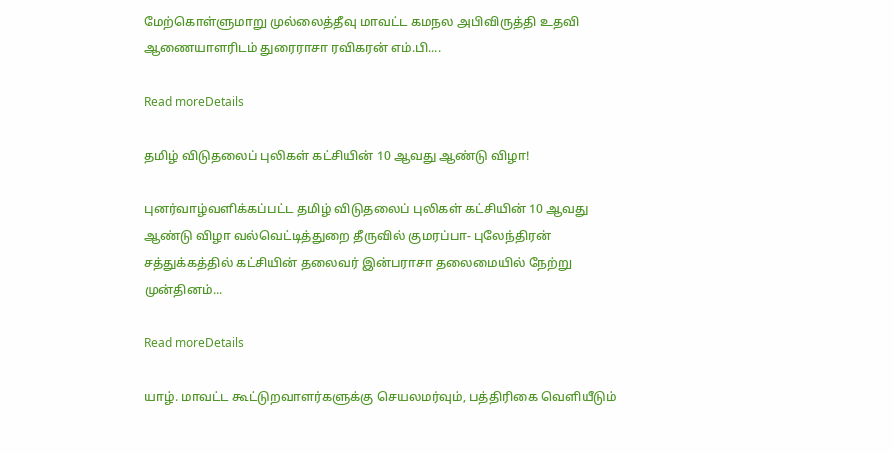மேற்கொள்ளுமாறு முல்லைத்தீவு மாவட்ட கமநல அபிவிருத்தி உதவி ஆணையாளரிடம் துரைராசா ரவிகரன் எம்.பி....

Read moreDetails

தமிழ் விடுதலைப் புலிகள் கட்சியின் 10 ஆவது ஆண்டு விழா!

புனர்வாழ்வளிக்கப்பட்ட தமிழ் விடுதலைப் புலிகள் கட்சியின் 10 ஆவது ஆண்டு விழா வல்வெட்டித்துறை தீருவில் குமரப்பா- புலேந்திரன் சத்துக்கத்தில் கட்சியின் தலைவர் இன்பராசா தலைமையில் நேற்று முன்தினம்...

Read moreDetails

யாழ். மாவட்ட கூட்டுறவாளர்களுக்கு செயலமர்வும், பத்திரிகை வெளியீடும்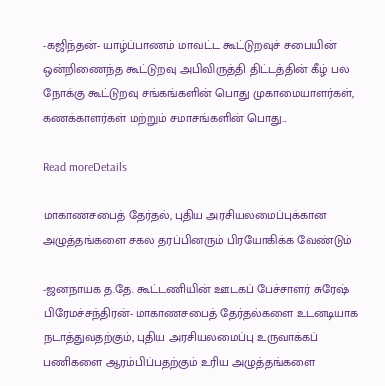-கஜிந்தன்- யாழ்ப்பாணம் மாவட்ட கூட்டுறவுச் சபையின் ஒன்றிணைந்த கூட்டுறவு அபிவிருத்தி திட்டத்தின் கீழ் பல நோக்கு கூட்டுறவு சங்கங்களின் பொது முகாமையாளர்கள், கணக்காளர்கள் மற்றும் சமாசங்களின் பொது...

Read moreDetails

மாகாணசபைத் தேர்தல், புதிய அரசியலமைப்புக்கான அழுத்தங்களை சகல தரப்பினரும் பிரயோகிக்க வேண்டும்

-ஜனநாயக த.தே. கூட்டணியின் ஊடகப் பேச்சாளர் சுரேஷ் பிரேமச்சந்திரன்- மாகாணசபைத் தேர்தல்களை உடனடியாக நடாத்துவதற்கும், புதிய அரசியலமைப்பு உருவாக்கப் பணிகளை ஆரம்பிப்பதற்கும் உரிய அழுத்தங்களை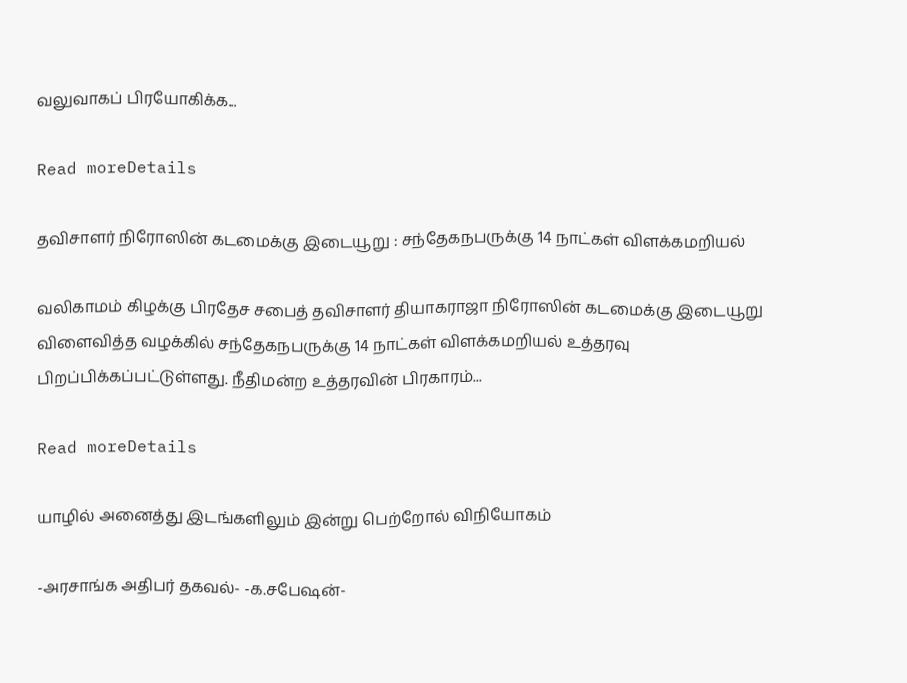வலுவாகப் பிரயோகிக்க...

Read moreDetails

தவிசாளர் நிரோஸின் கடமைக்கு இடையூறு : சந்தேகநபருக்கு 14 நாட்கள் விளக்கமறியல்

வலிகாமம் கிழக்கு பிரதேச சபைத் தவிசாளர் தியாகராஜா நிரோஸின் கடமைக்கு இடையூறு விளைவித்த வழக்கில் சந்தேகநபருக்கு 14 நாட்கள் விளக்கமறியல் உத்தரவு பிறப்பிக்கப்பட்டுள்ளது. நீதிமன்ற உத்தரவின் பிரகாரம்...

Read moreDetails

யாழில் அனைத்து இடங்களிலும் இன்று பெற்றோல் விநியோகம்

-அரசாங்க அதிபர் தகவல்- -க.சபேஷன்-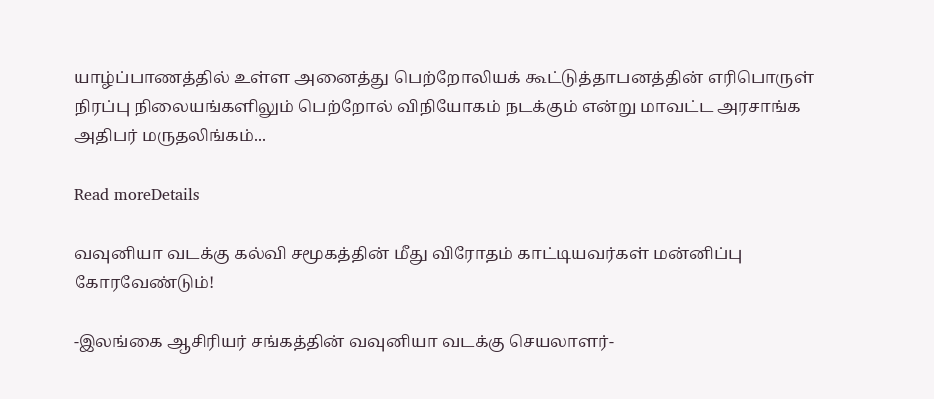யாழ்ப்பாணத்தில் உள்ள அனைத்து பெற்றோலியக் கூட்டுத்தாபனத்தின் எரிபொருள் நிரப்பு நிலையங்களிலும் பெற்றோல் விநியோகம் நடக்கும் என்று மாவட்ட அரசாங்க அதிபர் மருதலிங்கம்...

Read moreDetails

வவுனியா வடக்கு கல்வி சமூகத்தின் மீது விரோதம் காட்டியவர்கள் மன்னிப்பு கோரவேண்டும்!

-இலங்கை ஆசிரியர் சங்கத்தின் வவுனியா வடக்கு செயலாளர்-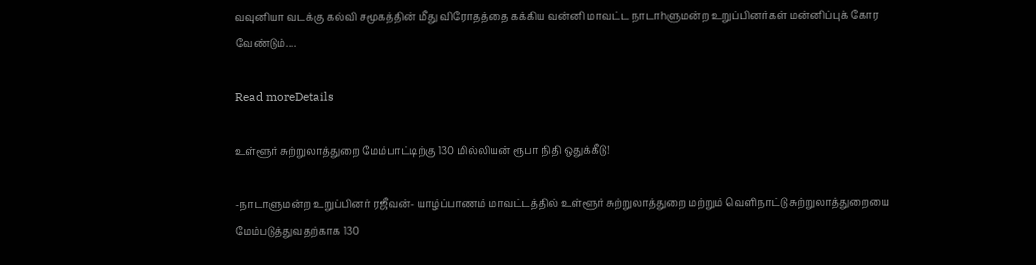வவுனியா வடக்கு கல்வி சமூகத்தின் மீது விரோதத்தை கக்கிய வன்னி மாவட்ட நாடாhளுமன்ற உறுப்பினர்கள் மன்னிப்புக் கோர வேண்டும்....

Read moreDetails

உள்ளூர் சுற்றுலாத்துறை மேம்பாட்டிற்கு 130 மில்லியன் ரூபா நிதி ஒதுக்கீடு!

-நாடாளுமன்ற உறுப்பினர் ரஜீவன்- யாழ்ப்பாணம் மாவட்டத்தில் உள்ளூர் சுற்றுலாத்துறை மற்றும் வெளிநாட்டு சுற்றுலாத்துறையை மேம்படுத்துவதற்காக 130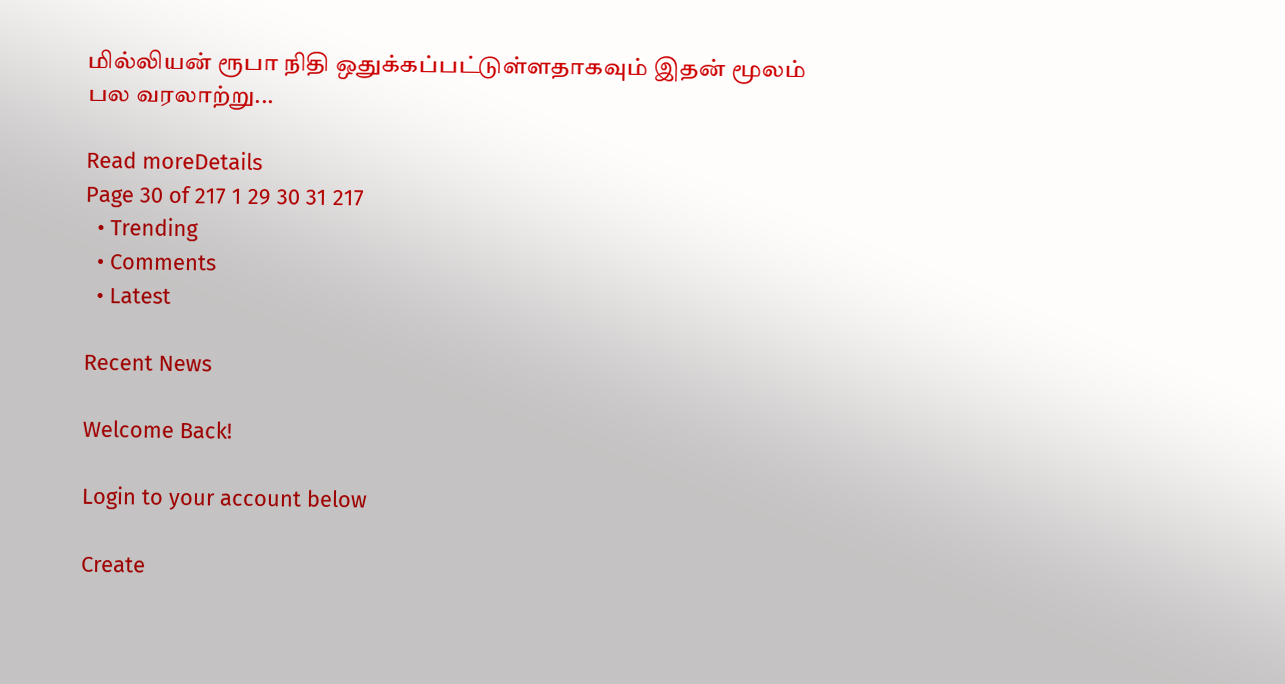மில்லியன் ரூபா நிதி ஒதுக்கப்பட்டுள்ளதாகவும் இதன் மூலம் பல வரலாற்று...

Read moreDetails
Page 30 of 217 1 29 30 31 217
  • Trending
  • Comments
  • Latest

Recent News

Welcome Back!

Login to your account below

Create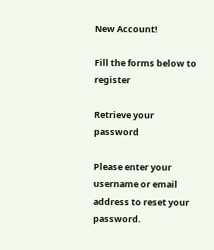New Account!

Fill the forms below to register

Retrieve your password

Please enter your username or email address to reset your password.